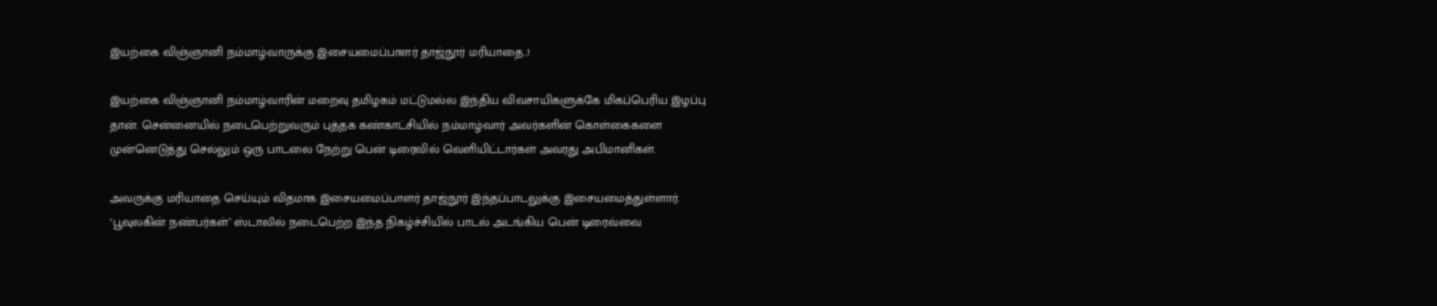இயற்கை விஞ்ஞானி நம்மாழ்வாருக்கு இசையமைப்பாளர் தாஜ்நூர் மரியாதை..!

இயற்கை விஞ்ஞானி நம்மாழ்வாரின் மறைவு தமிழகம் மட்டுமல்ல இந்திய விவசாயிகளுக்கே மிகப்பெரிய இழப்பு தான். சென்னையில் நடைபெற்றுவரும் புத்தக கண்காட்சியில் நம்மாழ்வார் அவர்களின் கொள்கைகளை முன்னெடுத்து செல்லும் ஒரு பாடலை நேற்று பென் டிரைவில் வெளியிட்டார்கள் அவரது அபிமானிகள்.

அவருக்கு மரியாதை செய்யும் விதமாக இசையமைப்பாளர் தாஜ்நூர் இந்தப்பாடலுக்கு இசையமைத்துள்ளார். ‘பூவுலகின் நண்பர்கள்’ ஸ்டாலில் நடைபெற்ற இந்த நிகழ்ச்சியில் பாடல் அடங்கிய பென் டிரைவ்வை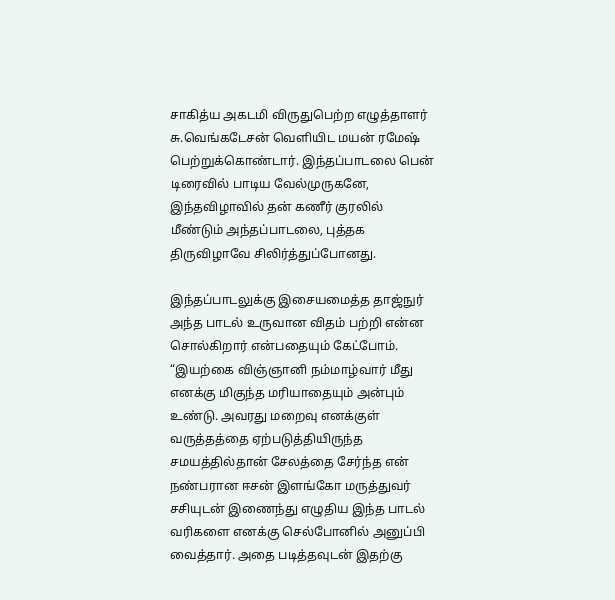சாகித்ய அகடமி விருதுபெற்ற எழுத்தாளர் சு.வெங்கடேசன் வெளியிட மயன் ரமேஷ் பெற்றுக்கொண்டார். இந்தப்பாடலை பென் டிரைவில் பாடிய வேல்முருகனே, இந்தவிழாவில் தன் கணீர் குரலில் மீண்டும் அந்தப்பாடலை, புத்தக திருவிழாவே சிலிர்த்துப்போனது.

இந்தப்பாடலுக்கு இசையமைத்த தாஜ்நுர் அந்த பாடல் உருவான விதம் பற்றி என்ன சொல்கிறார் என்பதையும் கேட்போம். “இயற்கை விஞ்ஞானி நம்மாழ்வார் மீது எனக்கு மிகுந்த மரியாதையும் அன்பும் உண்டு. அவரது மறைவு எனக்குள் வருத்தத்தை ஏற்படுத்தியிருந்த சமயத்தில்தான் சேலத்தை சேர்ந்த என் நண்பரான ஈசன் இளங்கோ மருத்துவர் சசியுடன் இணைந்து எழுதிய இந்த பாடல் வரிகளை எனக்கு செல்போனில் அனுப்பி வைத்தார். அதை படித்தவுடன் இதற்கு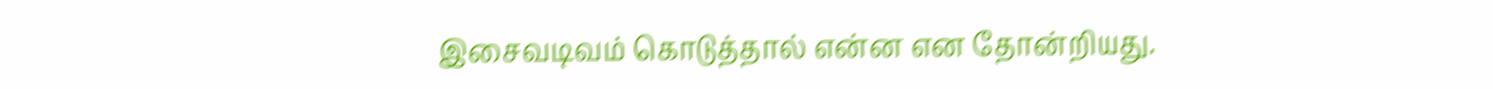இசைவடிவம் கொடுத்தால் என்ன என தோன்றியது.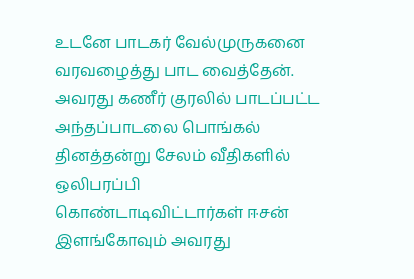உடனே பாடகர் வேல்முருகனை வரவழைத்து பாட வைத்தேன். அவரது கணீர் குரலில் பாடப்பட்ட அந்தப்பாடலை பொங்கல் தினத்தன்று சேலம் வீதிகளில் ஒலிபரப்பி கொண்டாடிவிட்டார்கள் ஈசன் இளங்கோவும் அவரது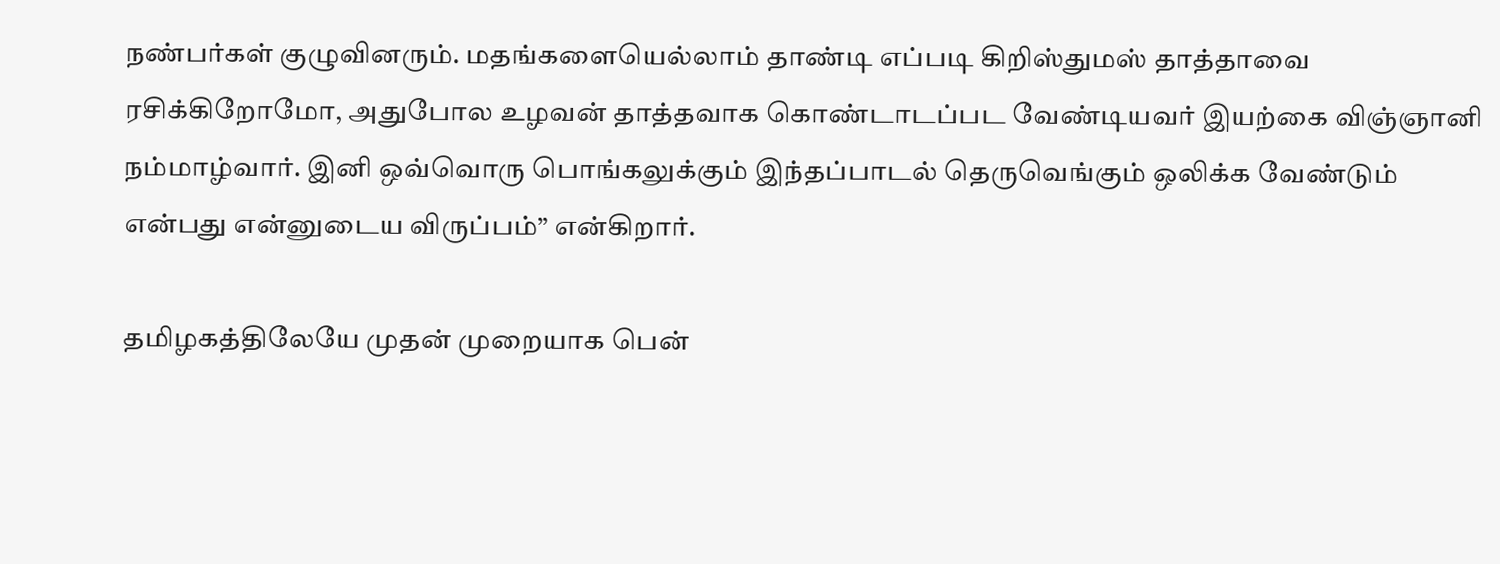நண்பர்கள் குழுவினரும். மதங்களையெல்லாம் தாண்டி எப்படி கிறிஸ்துமஸ் தாத்தாவை ரசிக்கிறோமோ, அதுபோல உழவன் தாத்தவாக கொண்டாடப்பட வேண்டியவர் இயற்கை விஞ்ஞானி நம்மாழ்வார். இனி ஒவ்வொரு பொங்கலுக்கும் இந்தப்பாடல் தெருவெங்கும் ஒலிக்க வேண்டும் என்பது என்னுடைய விருப்பம்” என்கிறார்.

தமிழகத்திலேயே முதன் முறையாக பென்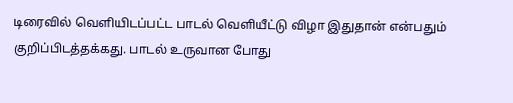டிரைவில் வெளியிடப்பட்ட பாடல் வெளியீட்டு விழா இதுதான் என்பதும் குறிப்பிடத்தக்கது. பாடல் உருவான போது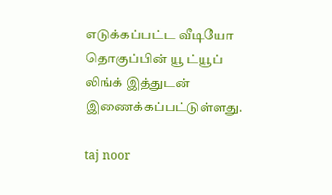எடுக்கப்பட்ட வீடியோ தொகுப்பின் யூ ட்யூப் லிங்க் இத்துடன் இணைக்கப்பட்டுள்ளது.

taj noor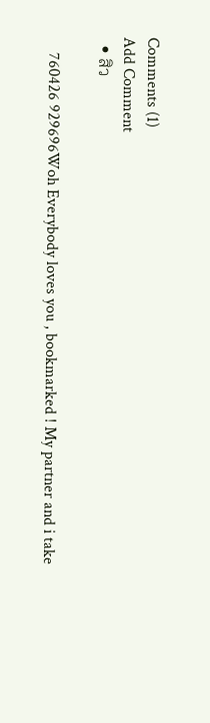Comments (1)
Add Comment
  • สิว

    760426 929696Woh Everybody loves you , bookmarked ! My partner and i take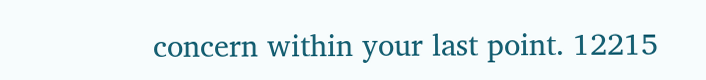concern within your last point. 12215